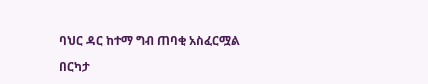ባህር ዳር ከተማ ግብ ጠባቂ አስፈርሟል

በርካታ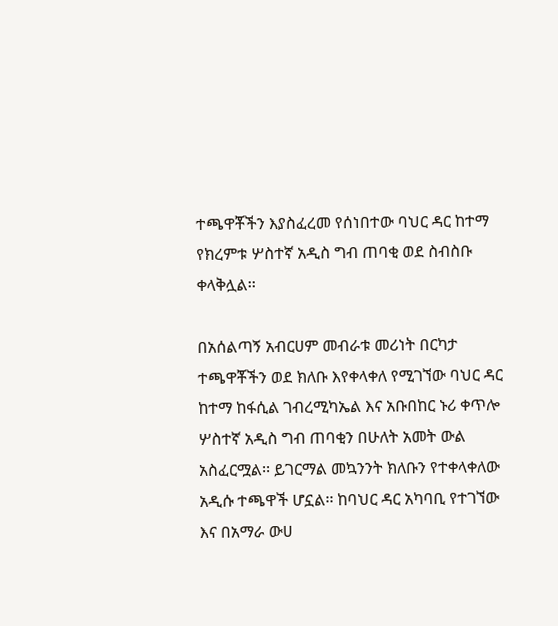ተጫዋቾችን እያስፈረመ የሰነበተው ባህር ዳር ከተማ የክረምቱ ሦስተኛ አዲስ ግብ ጠባቂ ወደ ስብስቡ ቀላቅሏል፡፡

በአሰልጣኝ አብርሀም መብራቱ መሪነት በርካታ ተጫዋቾችን ወደ ክለቡ እየቀላቀለ የሚገኘው ባህር ዳር ከተማ ከፋሲል ገብረሚካኤል እና አቡበከር ኑሪ ቀጥሎ ሦስተኛ አዲስ ግብ ጠባቂን በሁለት አመት ውል አስፈርሟል፡፡ ይገርማል መኳንንት ክለቡን የተቀላቀለው አዲሱ ተጫዋች ሆኗል፡፡ ከባህር ዳር አካባቢ የተገኘው እና በአማራ ውሀ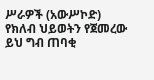ሥራዎች (አውሥኮድ) የክለብ ህይወትን የጀመረው ይህ ግብ ጠባቂ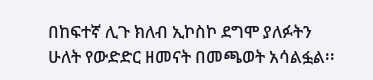በከፍተኛ ሊጉ ክለብ ኢኮስኮ ደግሞ ያለፉትን ሁለት የውድድር ዘመናት በመጫወት አሳልፏል፡፡